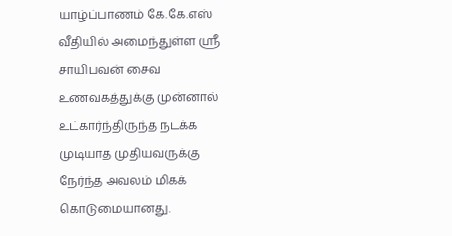யாழ்ப்பாணம் கே.கே.எஸ் வீதியில் அமைந்துள்ள ஸ்ரீ சாயிபவன் சைவ உணவகத்துக்கு முன்னால் உட்கார்ந்திருந்த நடக்க முடியாத முதியவருக்கு நேர்ந்த அவலம் மிகக் கொடுமையானது.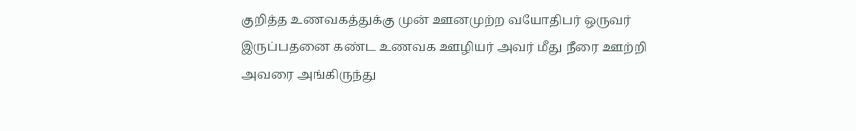குறித்த உணவகத்துக்கு முன் ஊனமுற்ற வயோதிபர் ஒருவர் இருப்பதனை கண்ட உணவக ஊழியர் அவர் மீது நீரை ஊற்றி அவரை அங்கிருந்து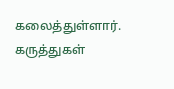கலைத்துள்ளார்.
கருத்துகள்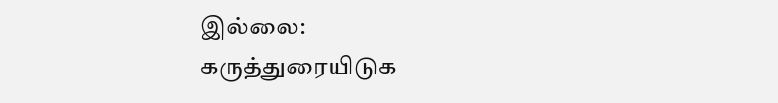இல்லை:
கருத்துரையிடுக